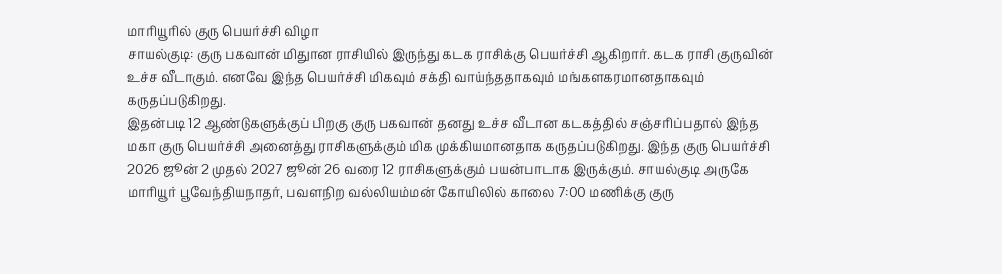மாரியூரில் குரு பெயர்ச்சி விழா
சாயல்குடி: குரு பகவான் மிதுான ராசியில் இருந்து கடக ராசிக்கு பெயர்ச்சி ஆகிறார். கடக ராசி குருவின் உச்ச வீடாகும். எனவே இந்த பெயர்ச்சி மிகவும் சக்தி வாய்ந்ததாகவும் மங்களகரமானதாகவும் கருதப்படுகிறது.
இதன்படி 12 ஆண்டுகளுக்குப் பிறகு குரு பகவான் தனது உச்ச வீடான கடகத்தில் சஞ்சரிப்பதால் இந்த மகா குரு பெயர்ச்சி அனைத்து ராசிகளுக்கும் மிக முக்கியமானதாக கருதப்படுகிறது. இந்த குரு பெயர்ச்சி 2026 ஜூன் 2 முதல் 2027 ஜூன் 26 வரை 12 ராசிகளுக்கும் பயன்பாடாக இருக்கும். சாயல்குடி அருகே மாரியூர் பூவேந்தியநாதர், பவளநிற வல்லியம்மன் கோயிலில் காலை 7:00 மணிக்கு குரு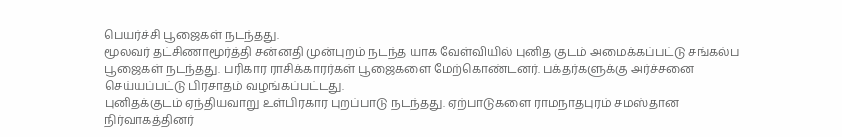பெயர்ச்சி பூஜைகள் நடந்தது.
மூலவர் தட்சிணாமூர்த்தி சன்னதி முன்புறம் நடந்த யாக வேள்வியில் புனித குடம் அமைக்கப்பட்டு சங்கல்ப பூஜைகள் நடந்தது. பரிகார ராசிக்காரர்கள் பூஜைகளை மேற்கொண்டனர். பக்தர்களுக்கு அர்ச்சனை செய்யப்பட்டு பிரசாதம் வழங்கப்பட்டது.
புனிதக்குடம் ஏந்தியவாறு உள்பிரகார புறப்பாடு நடந்தது. ஏற்பாடுகளை ராமநாதபுரம் சமஸ்தான நிர்வாகத்தினர்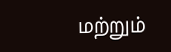மற்றும்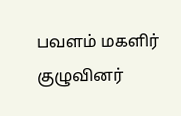பவளம் மகளிர் குழுவினர்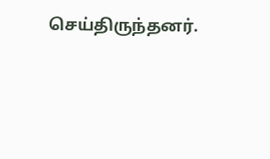செய்திருந்தனர்.